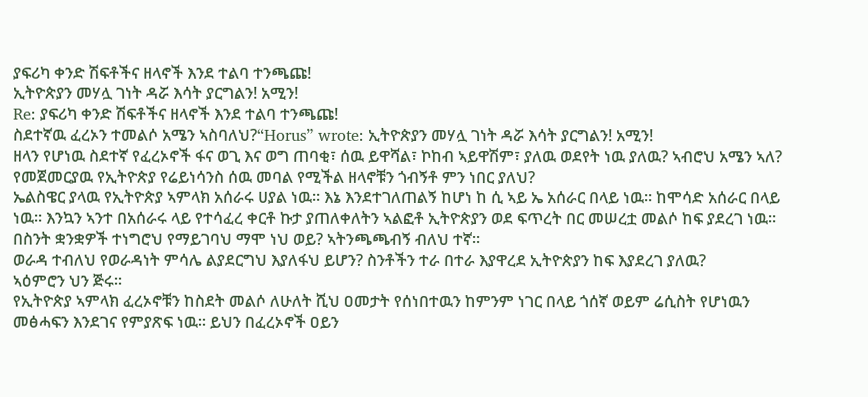ያፍሪካ ቀንድ ሽፍቶችና ዘላኖች እንደ ተልባ ተንጫጩ!
ኢትዮጵያን መሃሏ ገነት ዳሯ እሳት ያርግልን! አሚን!
Re: ያፍሪካ ቀንድ ሽፍቶችና ዘላኖች እንደ ተልባ ተንጫጩ!
ስደተኛዉ ፈረኦን ተመልሶ አሜን ኣስባለህ?“Horus” wrote: ኢትዮጵያን መሃሏ ገነት ዳሯ እሳት ያርግልን! አሚን!
ዘላን የሆነዉ ስደተኛ የፈረኦኖች ፋና ወጊ እና ወግ ጠባቂ፣ ሰዉ ይዋሻል፣ ኮከብ ኣይዋሽም፣ ያለዉ ወደየት ነዉ ያለዉ? ኣብሮህ አሜን ኣለ?
የመጀመርያዉ የኢትዮጵያ የሬይነሳንስ ሰዉ መባል የሚችል ዘላኖቹን ጎብኝቶ ምን ነበር ያለህ?
ኤልስዌር ያላዉ የኢትዮጵያ ኣምላክ አሰራሩ ሀያል ነዉ። እኔ እንደተገለጠልኝ ከሆነ ከ ሲ ኣይ ኤ አሰራር በላይ ነዉ። ከሞሳድ አሰራር በላይ ነዉ። እንኳን ኣንተ በአሰራሩ ላይ የተሳፈረ ቀርቶ ኩታ ያጠለቀለትን ኣልፎቶ ኢትዮጵያን ወደ ፍጥረት በር መሠረቷ መልሶ ከፍ ያደረገ ነዉ።
በስንት ቋንቋዎች ተነግሮህ የማይገባህ ማሞ ነህ ወይ? ኣትንጫጫብኝ ብለህ ተኛ።
ወራዳ ተብለህ የወራዳነት ምሳሌ ልያደርግህ እያለፋህ ይሆን? ስንቶችን ተራ በተራ እያዋረደ ኢትዮጵያን ከፍ እያደረገ ያለዉ?
ኣዕምሮን ህን ጅሩ።
የኢትዮጵያ ኣምላክ ፈረኦኖቹን ከስደት መልሶ ለሁለት ሺህ ዐመታት የሰነበተዉን ከምንም ነገር በላይ ጎሰኛ ወይም ሬሲስት የሆነዉን መፅሓፍን እንደገና የምያጽፍ ነዉ። ይህን በፈረኦኖች ዐይን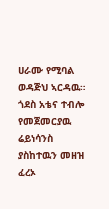ሀራሙ የሚባል ወዳጅህ ኣርዳዉ።
ጎደስ አቴና ተብሎ የመጀመርያዉ ሬይነሳንስ ያስከተዉን መዘዝ ፈረኦ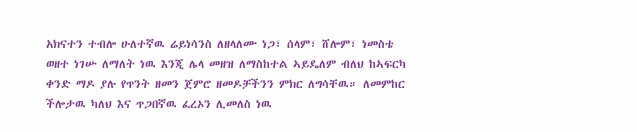አክናተን ተብሎ ሁለተኛዉ ሬይነሳንስ ለዘላለሙ ነጋ፣ ሰላም፣ ሸሎም፣ ነመስቴ ወዘተ ነገሡ ለማለት ነዉ እንጂ ሌላ መዘዝ ለማስከተል ኣይዴለም ብለህ ከኣፍርካ ቀንድ ማዶ ያሉ የጥንት ዘመን ጀምሮ ዘመዶቻችንን ምክር ለግሳቸዉ። ለመምከር ችሎታዉ ካለህ እና ጥጋበኛዉ ፈረኦን ሊመለስ ነዉ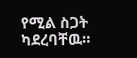የሚል ስጋት ካደረባቸዉ።